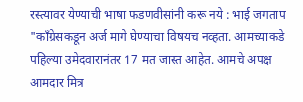रस्त्यावर येण्याची भाषा फडणवीसांनी करू नये : भाई जगताप
"काँग्रेसकडून अर्ज मागे घेण्याचा विषयच नव्हता. आमच्याकडे पहिल्या उमेदवारानंतर 17 मत जास्त आहेत. आमचे अपक्ष आमदार मित्र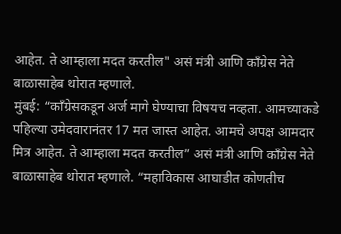आहेत. ते आम्हाला मदत करतील" असं मंत्री आणि काँग्रेस नेते बाळासाहेब थोरात म्हणाले.
मुंबई: “काँग्रेसकडून अर्ज मागे घेण्याचा विषयच नव्हता. आमच्याकडे पहिल्या उमेदवारानंतर 17 मत जास्त आहेत. आमचे अपक्ष आमदार मित्र आहेत. ते आम्हाला मदत करतील” असं मंत्री आणि काँग्रेस नेते बाळासाहेब थोरात म्हणाले. “महाविकास आघाडीत कोणतीच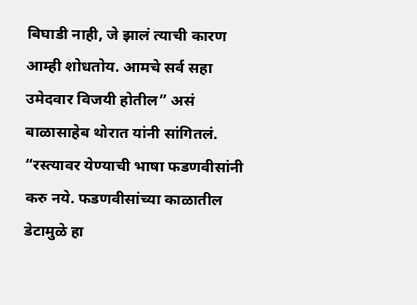बिघाडी नाही, जे झालं त्याची कारण आम्ही शोधतोय. आमचे सर्व सहा उमेदवार विजयी होतील” असं बाळासाहेब थोरात यांनी सांगितलं. “रस्त्यावर येण्याची भाषा फडणवीसांनी करु नये. फडणवीसांच्या काळातील डेटामुळे हा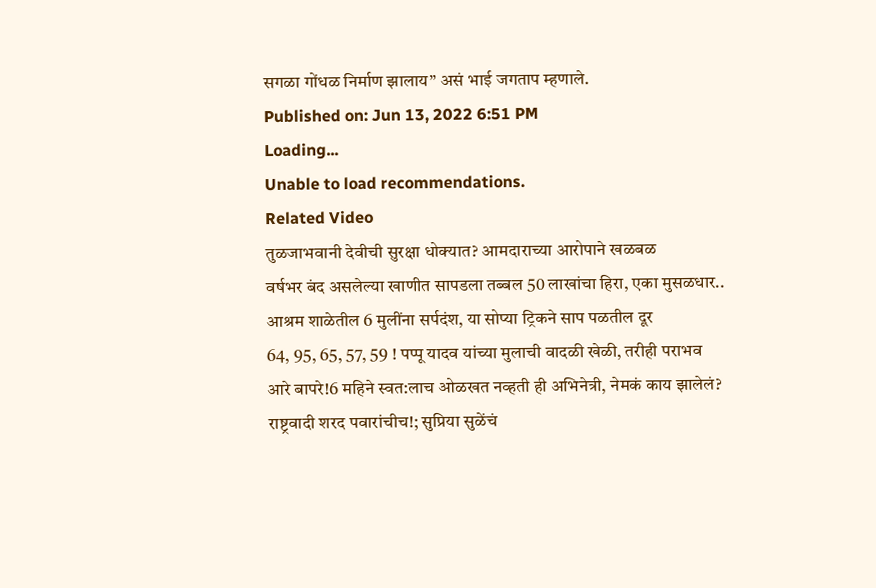सगळा गोंधळ निर्माण झालाय” असं भाई जगताप म्हणाले.
Published on: Jun 13, 2022 6:51 PM
Loading...
Unable to load recommendations.
Related Video
तुळजाभवानी देवीची सुरक्षा धोक्यात? आमदाराच्या आरोपाने खळबळ
वर्षभर बंद असलेल्या खाणीत सापडला तब्बल 50 लाखांचा हिरा, एका मुसळधार..
आश्रम शाळेतील 6 मुलींना सर्पदंश, या सोप्या ट्रिकने साप पळतील दूर
64, 95, 65, 57, 59 ! पप्पू यादव यांच्या मुलाची वादळी खेळी, तरीही पराभव
आरे बापरे!6 महिने स्वत:लाच ओळखत नव्हती ही अभिनेत्री, नेमकं काय झालेलं?
राष्ट्रवादी शरद पवारांचीच!; सुप्रिया सुळेंचं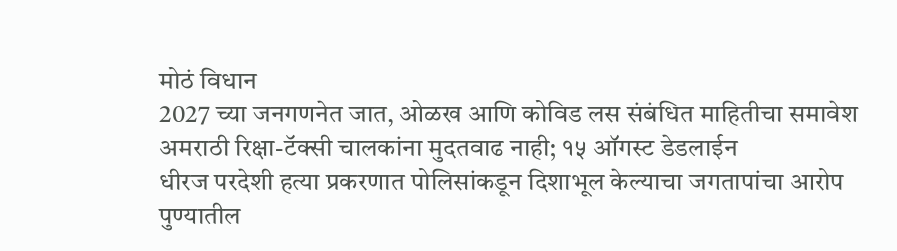मोठं विधान
2027 च्या जनगणनेत जात, ओळख आणि कोविड लस संबंधित माहितीचा समावेश
अमराठी रिक्षा-टॅक्सी चालकांना मुदतवाढ नाही; १५ ऑगस्ट डेडलाईन
धीरज परदेशी हत्या प्रकरणात पोलिसांकडून दिशाभूल केल्याचा जगतापांचा आरोप
पुण्यातील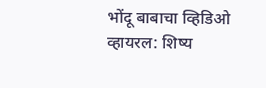भोंदू बाबाचा व्हिडिओ व्हायरल: शिष्य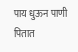पाय धुऊन पाणी पितात